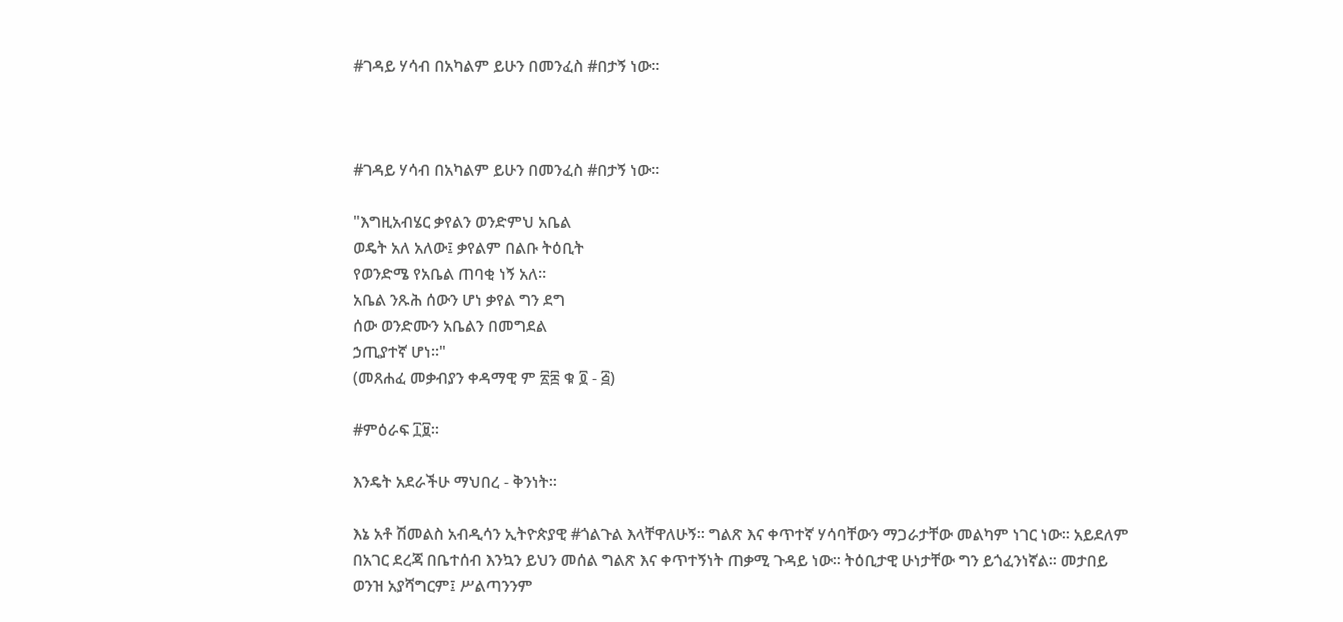#ገዳይ ሃሳብ በአካልም ይሁን በመንፈስ #በታኝ ነው።



#ገዳይ ሃሳብ በአካልም ይሁን በመንፈስ #በታኝ ነው።

"እግዚአብሄር ቃየልን ወንድምህ አቤል
ወዴት አለ አለው፤ ቃየልም በልቡ ትዕቢት
የወንድሜ የአቤል ጠባቂ ነኝ አለ።
አቤል ንጹሕ ሰውን ሆነ ቃየል ግን ደግ
ሰው ወንድሙን አቤልን በመግደል
ኃጢያተኛ ሆነ።"
(መጸሐፈ መቃብያን ቀዳማዊ ም ፳፰ ቁ ፬ - ፭)

#ምዕራፍ ፲፱።

እንዴት አደራችሁ ማህበረ - ቅንነት።

እኔ አቶ ሽመልስ አብዲሳን ኢትዮጵያዊ #ጎልጉል እላቸዋለሁኝ። ግልጽ እና ቀጥተኛ ሃሳባቸውን ማጋራታቸው መልካም ነገር ነው። አይደለም በአገር ደረጃ በቤተሰብ እንኳን ይህን መሰል ግልጽ እና ቀጥተኝነት ጠቃሚ ጉዳይ ነው። ትዕቢታዊ ሁነታቸው ግን ይጎፈንነኛል። መታበይ ወንዝ አያሻግርም፤ ሥልጣንንም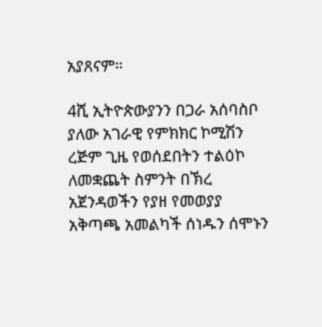አያጸናም።

4ሺ ኢትዮጵውያንን በጋራ አሰባስቦ ያለው አገራዊ የምክክር ኮሚሽን ረጅም ጊዜ የወሰደበትን ተልዕኮ ለመቋጨት ስምንት በኽረ አጀንዳወችን የያዘ የመወያያ አቅጣጫ አመልካች ሰነዱን ሰሞኑን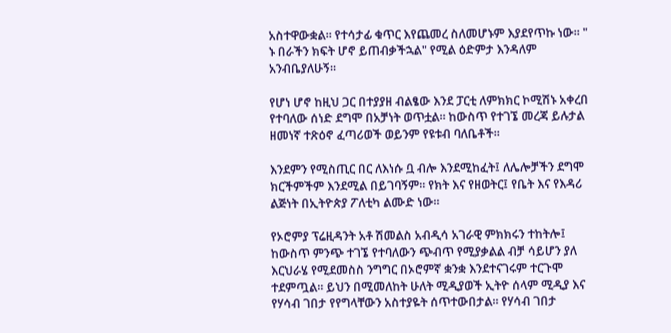አስተዋውቋል። የተሳታፊ ቁጥር እየጨመረ ስለመሆኑም እያደየጥኩ ነው። " ኑ በራችን ክፍት ሆኖ ይጠብቃችኋል" የሚል ዕድምታ እንዳለም አንብቤያለሁኝ።

የሆነ ሆኖ ከዚህ ጋር በተያያዘ ብልፄው እንደ ፓርቲ ለምክክር ኮሚሽኑ አቀረበ የተባለው ሰነድ ደግሞ በአቻነት ወጥቷል። ከውስጥ የተገኜ መረጃ ይሉታል ዘመነኛ ተጽዕኖ ፈጣሪወች ወይንም የዩቱብ ባለቤቶች።

እንደምን የሚስጢር በር ለእነሱ ቧ ብሎ እንደሚከፈት፤ ለሌሎቻችን ደግሞ ክርችምችም እንደሚል በይገባኝም። የክት እና የዘወትር፤ የቤት እና የእዳሪ ልጅነት በኢትዮጵያ ፖለቲካ ልሙድ ነው።

የኦሮምያ ፕሬዚዳንት አቶ ሽመልስ አብዲሳ አገራዊ ምክክሩን ተከትሎ፤ ከውስጥ ምንጭ ተገኜ የተባለውን ጭብጥ የሚያቃልል ብቻ ሳይሆን ያለ እርህራሄ የሚደመስስ ንግግር በኦሮምኛ ቋንቋ እንደተናገሩም ተርጉሞ ተደምጧል። ይህን በሚመለከት ሁለት ሚዲያወች ኢትዮ ሰላም ሚዲያ እና የሃሳብ ገበታ የየግላቸውን አስተያዬት ሰጥተውበታል። የሃሳብ ገበታ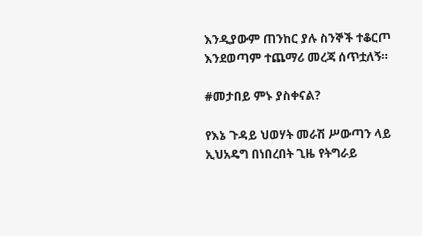እንዲያውም ጠንከር ያሉ ስንኞች ተቆርጦ እንደወጣም ተጨማሪ መረጃ ሰጥቷለኝ።

#መታበይ ምኑ ያስቀናል?

የእኔ ጉዳይ ህወሃት መራሽ ሥውጣን ላይ ኢህአዴግ በነበረበት ጊዜ የትግራይ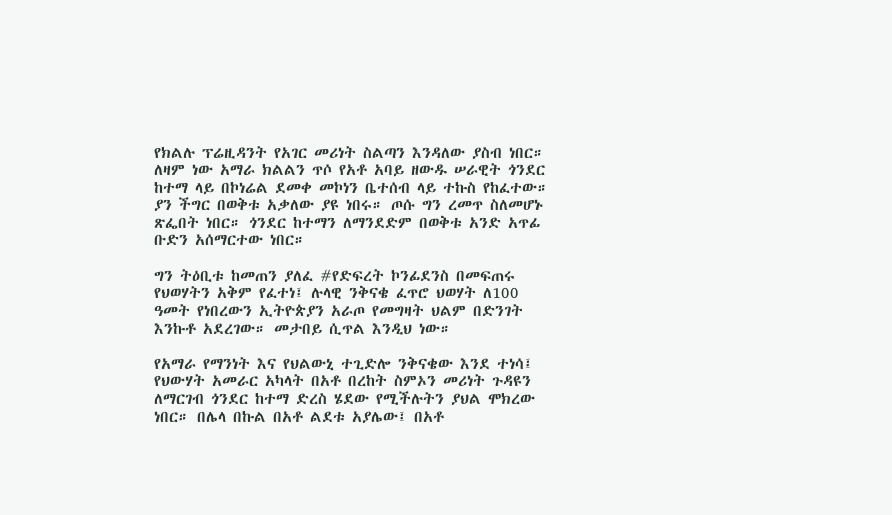የክልሉ ፕሬዚዳንት የአገር መሪነት ስልጣን እንዳለው ያስብ ነበር። ለዛም ነው አማራ ክልልን ጥሶ የአቶ አባይ ዘውዱ ሠራዊት ጎንደር ከተማ ላይ በኮነሬል ደመቀ መኮነን ቤተሰብ ላይ ተኩስ የከፈተው። ያን ችግር በወቅቱ አቃለው ያዩ ነበሩ። ጦሱ ግን ረመጥ ስለመሆኑ ጽፌበት ነበር። ጎንደር ከተማን ለማንደድም በወቅቱ አንድ አጥፊ ቡድን አሰማርተው ነበር።

ግን ትዕቢቱ ከመጠን ያለፈ #የድፍረት ኮንፊደንስ በመፍጠሩ የህወሃትን አቅም የፈተነ፤ ሉላዊ ንቅናቄ ፈጥሮ ህወሃት ለ100 ዓመት የነበረውን ኢትዮጵያን አራጦ የመግዛት ህልም በድንገት እንኩቶ አደረገው። መታበይ ሲጥል እንዲህ ነው።

የአማራ የማንነት እና የህልውኒ ተጊድሎ ንቅናቄው እንደ ተነሳ፤ የህውሃት አመራር አካላት በአቶ በረከት ስምኦን መሪነት ጉዳዩን ለማርገብ ጎንደር ከተማ ድረስ ሄደው የሚችሉትን ያህል ሞክረው ነበር። በሌላ በኩል በአቶ ልደቱ አያሌው፤ በአቶ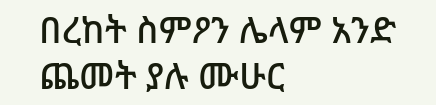በረከት ስምዖን ሌላም አንድ ጨመት ያሉ ሙሁር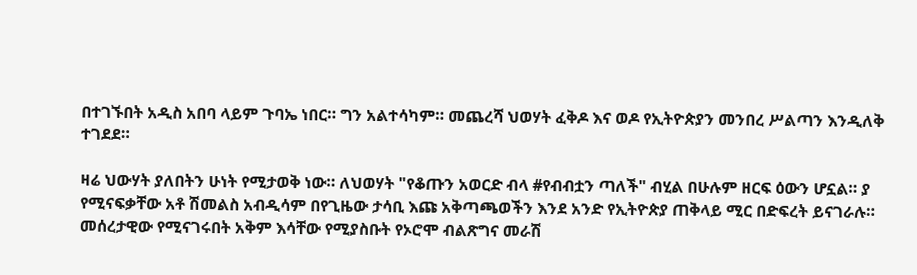በተገኙበት አዲስ አበባ ላይም ጉባኤ ነበር። ግን አልተሳካም። መጨረሻ ህወሃት ፈቅዶ እና ወዶ የኢትዮጵያን መንበረ ሥልጣን እንዲለቅ ተገደደ።

ዛሬ ህውሃት ያለበትን ሁነት የሚታወቅ ነው። ለህወሃት "የቆጡን አወርድ ብላ #የብብቷን ጣለች" ብሂል በሁሉም ዘርፍ ዕውን ሆኗል። ያ የሚናፍቃቸው አቶ ሽመልስ አብዲሳም በየጊዜው ታሳቢ እጩ አቅጣጫወችን እንደ አንድ የኢትዮጵያ ጠቅላይ ሚር በድፍረት ይናገራሉ።
መሰረታዊው የሚናገሩበት አቅም እሳቸው የሚያስቡት የኦሮሞ ብልጽግና መራሽ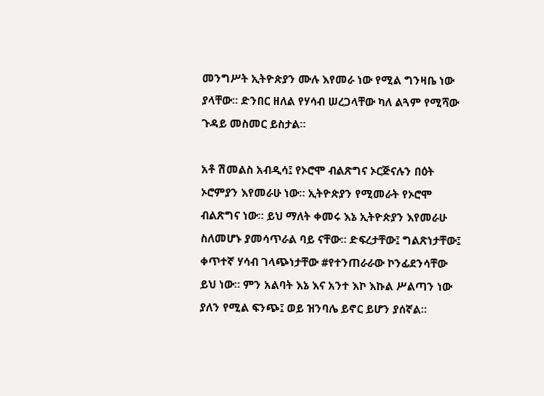መንግሥት ኢትዮጵያን ሙሉ እየመራ ነው የሚል ግንዛቤ ነው ያላቸው። ድንበር ዘለል የሃሳብ ሠረጋላቸው ካለ ልጓም የሚሻው ጉዳይ መስመር ይስታል።

አቶ ሽመልስ አብዲሳ፤ የኦሮሞ ብልጽግና ኦርጅናሉን በዕት ኦሮምያን እየመራሁ ነው። ኢትዮጵያን የሚመራት የኦሮሞ ብልጽግና ነው። ይህ ማለት ቀመሩ እኔ ኢትዮጵያን እየመራሁ ስለመሆኑ ያመሳጥራል ባይ ናቸው። ድፍረታቸው፤ ግልጽነታቸው፤ ቀጥተኛ ሃሳብ ገላጭነታቸው #የተንጠራራው ኮንፊደንሳቸው ይህ ነው። ምን አልባት እኔ እና አንተ እኮ እኩል ሥልጣን ነው ያለን የሚል ፍንጭ፤ ወይ ዝንባሌ ይኖር ይሆን ያሰኛል።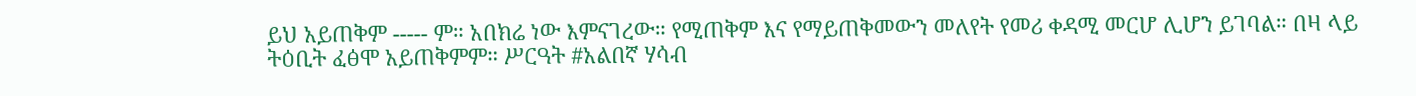ይህ አይጠቅም ----- ም። አበክሬ ነው እምናገረው። የሚጠቅም እና የማይጠቅመውን መለየት የመሪ ቀዳሚ መርሆ ሊሆን ይገባል። በዛ ላይ ትዕቢት ፈፅሞ አይጠቅምም። ሥርዓት #አልበኛ ሃሳብ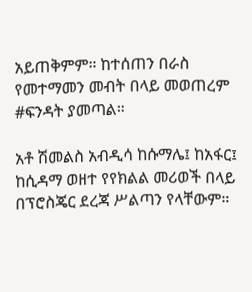አይጠቅምም። ከተሰጠን በራስ የመተማመን መብት በላይ መወጠረም #ፍንዳት ያመጣል።

አቶ ሽመልስ አብዲሳ ከሱማሌ፤ ከአፋር፤ ከሲዳማ ወዘተ የየክልል መሪወች በላይ በፕሮስጄር ደረጃ ሥልጣን የላቸውም።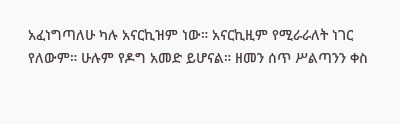አፈነግጣለሁ ካሉ አናርኪዝም ነው። አናርኪዚም የሚራራለት ነገር የለውም። ሁሉም የዶግ አመድ ይሆናል። ዘመን ሰጥ ሥልጣንን ቀስ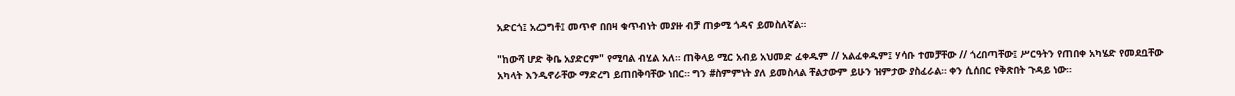አድርጎ፤ አረጋግቶ፤ መጥኖ በበዛ ቁጥብነት መያዙ ብቻ ጠቃሚ ጎዳና ይመስለኛል።

"ከውሻ ሆድ ቅቤ አያድርም" የሚባል ብሂል አለ። ጠቅላይ ሚር አብይ አህመድ ፈቀዱም // አልፈቀዱም፤ ሃሳቡ ተመቻቸው // ጎረበጣቸው፤ ሥርዓትን የጠበቀ አካሄድ የመደቧቸው አካላት እንዲኖራቸው ማድረግ ይጠበቅባቸው ነበር። ግን #ስምምነት ያለ ይመስላል ቸልታውም ይሁን ዝምታው ያስፈራል። ቀን ሲሰበር የቅጽበት ጉዳይ ነው።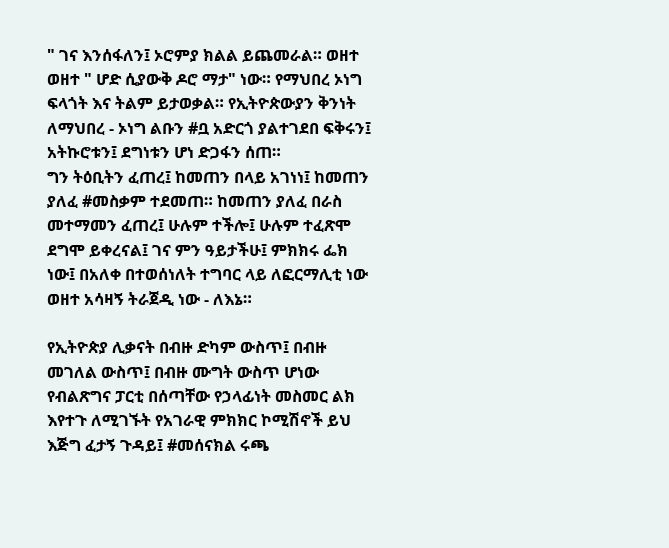" ገና እንሰፋለን፤ ኦሮምያ ክልል ይጨመራል። ወዘተ ወዘተ " ሆድ ሲያውቅ ዶሮ ማታ" ነው። የማህበረ ኦነግ ፍላጎት እና ትልም ይታወቃል። የኢትዮጵውያን ቅንነት ለማህበረ - ኦነግ ልቡን #ቧ አድርጎ ያልተገደበ ፍቅሩን፤ አትኩሮቱን፤ ደግነቱን ሆነ ድጋፋን ሰጠ።
ግን ትዕቢትን ፈጠረ፤ ከመጠን በላይ አገነነ፤ ከመጠን ያለፈ #መስቃም ተደመጠ። ከመጠን ያለፈ በራስ መተማመን ፈጠረ፤ ሁሉም ተችሎ፤ ሁሉም ተፈጽሞ ደግሞ ይቀረናል፤ ገና ምን ዓይታችሁ፤ ምክክሩ ፌክ ነው፤ በአለቀ በተወሰነለት ተግባር ላይ ለፎርማሊቲ ነው ወዘተ አሳዛኝ ትራጀዲ ነው - ለእኔ።

የኢትዮጵያ ሊቃናት በብዙ ድካም ውስጥ፤ በብዙ መገለል ውስጥ፤ በብዙ ሙግት ውስጥ ሆነው የብልጽግና ፓርቲ በሰጣቸው የኃላፊነት መስመር ልክ እየተጉ ለሚገኙት የአገራዊ ምክክር ኮሚሽኖች ይህ እጅግ ፈታኝ ጉዳይ፤ #መሰናክል ሩጫ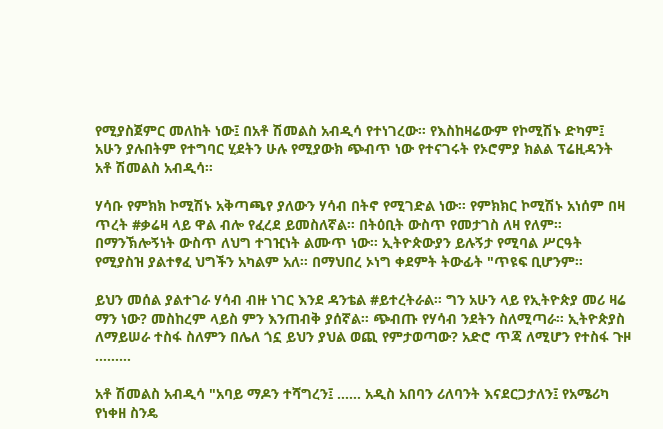የሚያስጀምር መለከት ነው፤ በአቶ ሽመልስ አብዲሳ የተነገረው። የእስከዛሬውም የኮሚሽኑ ድካም፤ አሁን ያሉበትም የተግባር ሂደትን ሁሉ የሚያውክ ጭብጥ ነው የተናገሩት የኦሮምያ ክልል ፕሬዚዳንት አቶ ሽመልስ አብዲሳ።

ሃሳቡ የምክክ ኮሚሽኑ አቅጣጫየ ያለውን ሃሳብ በትኖ የሚገድል ነው። የምክክር ኮሚሽኑ አነሰም በዛ ጥረት #ቃሬዛ ላይ ዋል ብሎ የፈረደ ይመስለኛል። በትዕቢት ውስጥ የመታገስ ለዛ የለም። በማንኽሎኝነት ውስጥ ለህግ ተገዢነት ልሙጥ ነው። ኢትዮጵውያን ይሉኝታ የሚባል ሥርዓት የሚያስዝ ያልተፃፈ ህግችን አካልም አለ። በማህበረ ኦነግ ቀደምት ትውፊት "ጥዩፍ ቢሆንም።

ይህን መሰል ያልተገራ ሃሳብ ብዙ ነገር እንደ ዳንቴል #ይተረትራል። ግን አሁን ላይ የኢትዮጵያ መሪ ዛሬ ማን ነው? መስከረም ላይስ ምን እንጠብቅ ያሰኛል። ጭብጡ የሃሳብ ንደትን ስለሚጣራ። ኢትዮጵያስ ለማይሠራ ተስፋ ስለምን በሌለ ጎኗ ይህን ያህል ወጪ የምታወጣው? አድሮ ጥጃ ለሚሆን የተስፋ ጉዞ ………

አቶ ሽመልስ አብዲሳ "አባይ ማዶን ተሻግረን፤ …… አዲስ አበባን ሪለባንት እናደርጋታለን፤ የአሜሪካ የነቀዘ ስንዴ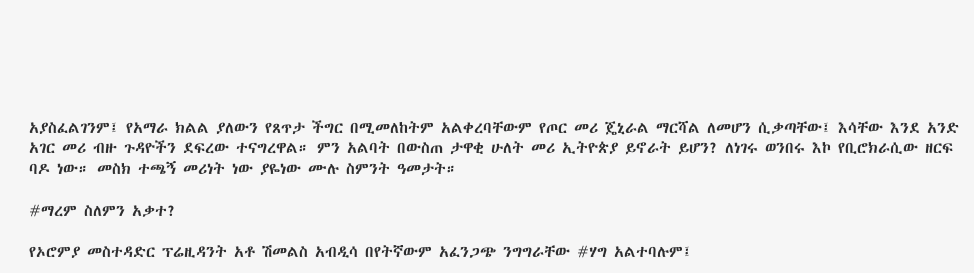አያስፈልገንም፤ የአማራ ክልል ያለውን የጸጥታ ችግር በሚመለከትም አልቀረባቸውም የጦር መሪ ጄኒራል ማርሻል ለመሆን ሲቃጣቸው፤ እሳቸው እንደ አንድ አገር መሪ ብዙ ጉዳዮችን ደፍረው ተናግረዋል። ምን አልባት በውስጠ ታዋቂ ሁለት መሪ ኢትዮጵያ ይኖራት ይሆን? ለነገሩ ወንበሩ እኮ የቢሮክራሲው ዘርፍ ባዶ ነው። መስክ ተጫኝ መሪነት ነው ያዬነው ሙሉ ስምንት ዓመታት።

#ማረም ስለምን አቃተ?

የኦሮምያ መስተዳድር ፕሬዚዳንት አቶ ሽመልስ አብዲሳ በየትኛውም አፈንጋጭ ንግግራቸው #ሃግ አልተባሉም፤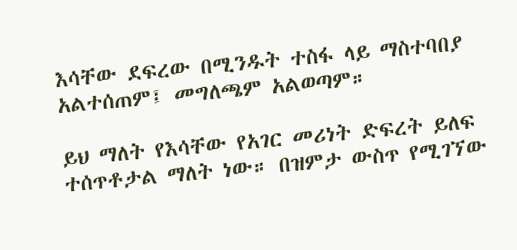እሳቸው ደፍረው በሚንዱት ተስፋ ላይ ማስተባበያ አልተሰጠም፤ መግለጫም አልወጣም።

ይህ ማለት የእሳቸው የአገር መሪነት ድፍረት ይለፍ ተሰጥቶታል ማለት ነው። በዝምታ ውስጥ የሚገኘው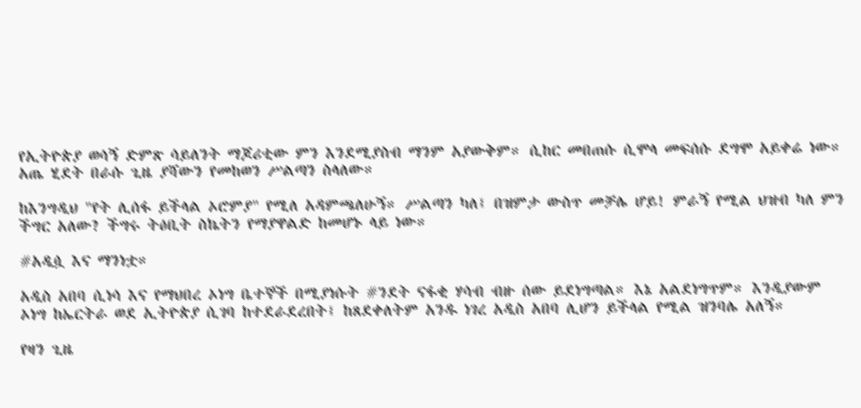የኢትዮጵያ ወሳኝ ድምጽ ሳይለንት ማጆሪቲው ምን እንደሚያስብ ማንም አያውቅም። ሲከር መበጠሱ ሲሞላ መፍሰሱ ደግሞ አይቀሬ ነው። አጤ ሂደት በራሱ ጊዜ ያሻውን የመከወን ሥልጣን ስላለው።

ከእንግዲህ "የት ሊሰፋ ይችላል ኦሮምያ" የሚለ አዳምጫለሁኝ። ሥልጣን ካለ፤ በዝምታ ውስጥ መቻሌ ሆይ! ምራኝ የሚል ህዝብ ካለ ምን ችግር አለው? ችግሩ ትዕቢት ስኬትን የማያዋልድ ከመሆኑ ላይ ነው።

#አዲሷ እና ማንነቷ።

አዲስ አበባ ሲነሳ እና የማህበረ ኦነግ ቤተኞች በሚያነሱት #ንደት ናፋቂ ሃሳብ ብዙ ሰው ይደነግጣል። እኔ አልደነግጥም። እንዲያውም ኦነግ ከኤርትራ ወደ ኢትዮጵያ ሲገባ ከተደራደረበት፤ ከጸደቀለትም አንዱ ነገረ አዲስ አበባ ሊሆን ይችላል የሚል ዝንባሌ አለኝ።

የዛን ጊዜ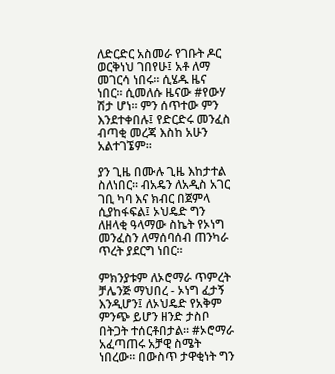ለድርድር አስመራ የገቡት ዶር ወርቅነህ ገበየሁ፤ አቶ ለማ መገርሳ ነበሩ። ሲሄዱ ዜና ነበር። ሲመለሱ ዜናው #የውሃ ሽታ ሆነ። ምን ሰጥተው ምን እንደተቀበሉ፤ የድርድሩ መንፈስ ብጣቂ መረጃ እስከ አሁን አልተገኜም።

ያን ጊዜ በሙሉ ጊዜ እከታተል ስለነበር። ብአዴን ለአዲስ አገር ገቢ ካባ እና ክብር በጀምላ ሲያከፋፍል፤ ኦህዴድ ግን ለዘላቂ ዓላማው ስኬት የኦነግ መንፈስን ለማሰባሰብ ጠንካራ ጥረት ያደርግ ነበር።

ምክንያቱም ለኦሮማራ ጥምረት ቻሌንጅ ማህበረ - ኦነግ ፈታኝ እንዲሆን፤ ለኦህዴድ የአቅም ምንጭ ይሆን ዘንድ ታስቦ በትጋት ተሰርቶበታል። #ኦሮማራ አፈጣጠሩ አቻዊ ስሜት ነበረው። በውስጥ ታዋቂነት ግን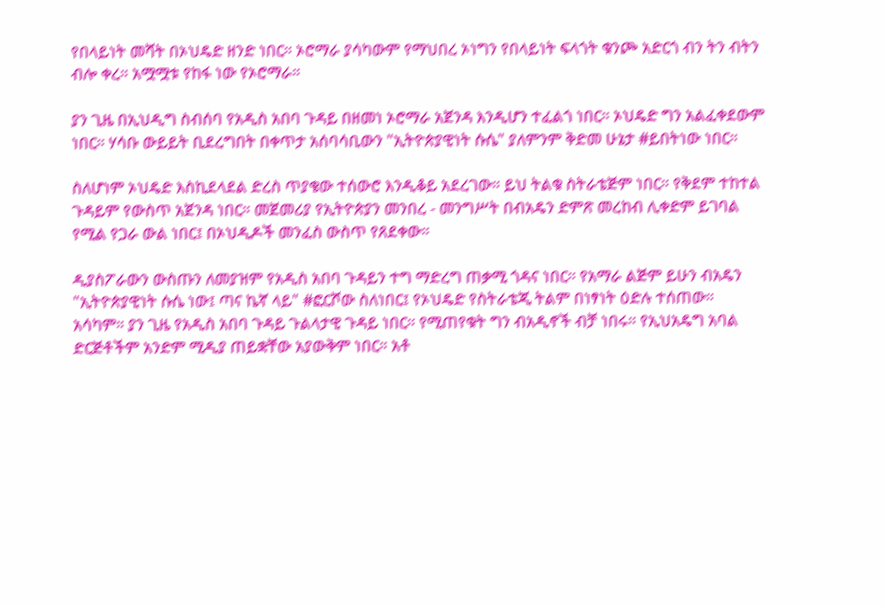የበላይነት መሻት በኦህዴድ ዘንድ ነበር። ኦሮማራ ያሳካውም የማህበረ ኦነግን የበላይነት ፍላጎት ቁንጮ አድርጎ ብን ትን ብትን ብሎ ቀረ። አሟሟቱ የከፋ ነው የኦሮማራ።

ያን ጊዜ በኢህዲግ ስብሰባ የአዲስ አበባ ጉዳይ በዘመነ ኦሮማራ አጀንዳ እንዲሆን ተፈልጎ ነበር። ኦህዴድ ግን አልፈቀደውም ነበር። ሃሳቡ ውይይት ቢደረግበት በቀጥታ አሰባሳቢውን "ኢትዮጵያዊነት ሱሴ" ያለምንም ቅድመ ሁኔታ #ይበትነው ነበር።

ስለሆነም ኦህዴድ እስኪደላደል ድረስ ጥያቄው ተሰውሮ እንዲቆይ አደረገው። ይህ ትልቁ ስትራቴጅም ነበር። የቅደም ተከተል ጉዳይም የውስጥ አጀንዳ ነበር። መጀመሪያ የኢትዮጵያን መንበረ - መንግሥት በብአዴን ድምጽ መረከብ ሊቀድም ይገባል የሚል የጋራ ውል ነበር፤ በኦህዲዶች መንፈስ ውስጥ የጸደቀው።

ዲያስፖራውን ውስጡን ለመያዝም የአዲስ አበባ ጉዳይን ተግ ማድረግ ጠቃሚ ጎዳና ነበር። የአማራ ልጅም ይሁን ብአዴን "ኢትዮጵያዊነት ሱሴ ነው፤ ጣና ኬኛ ላይ" #ፎርሾው ስለነበር፤ የኦህዴድ የስትራቴጂ ትልም በነፃነት ዕድሉ ተሰጠው። አሳካም። ያን ጊዜ የአዲስ አበባ ጉዳይ ጉልላታዊ ጉዳይ ነበር። የሚጠየቁት ግን ብአዲኖች ብቻ ነበሩ። የኢህአዴግ አባል ድርጅቶችም አንድም ሚዲያ ጠይቋቸው አያውቅም ነበር። አቶ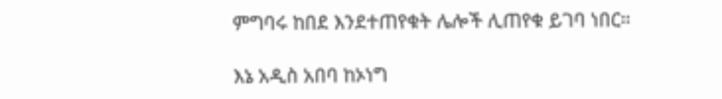ምግባሩ ከበደ እንደተጠየቁት ሌሎች ሊጠየቁ ይገባ ነበር።

እኔ አዲስ አበባ ከኦነግ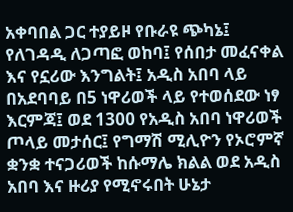አቀባበል ጋር ተያይዞ የቡራዩ ጭካኔ፤ የለገዳዲ ለጋጣፎ ወከባ፤ የሰበታ መፈናቀል እና የኗሪው እንግልት፤ አዲስ አበባ ላይ በአደባባይ በ5 ነዋሪወች ላይ የተወሰደው ነፃ እርምጃ፤ ወደ 1300 የአዲስ አበባ ነዋሪወች ጦላይ መታሰር፤ የግማሽ ሚሊዮን የኦሮምኛ ቋንቋ ተናጋሪወች ከሱማሌ ክልል ወደ አዲስ አበባ እና ዙሪያ የሚኖሩበት ሁኔታ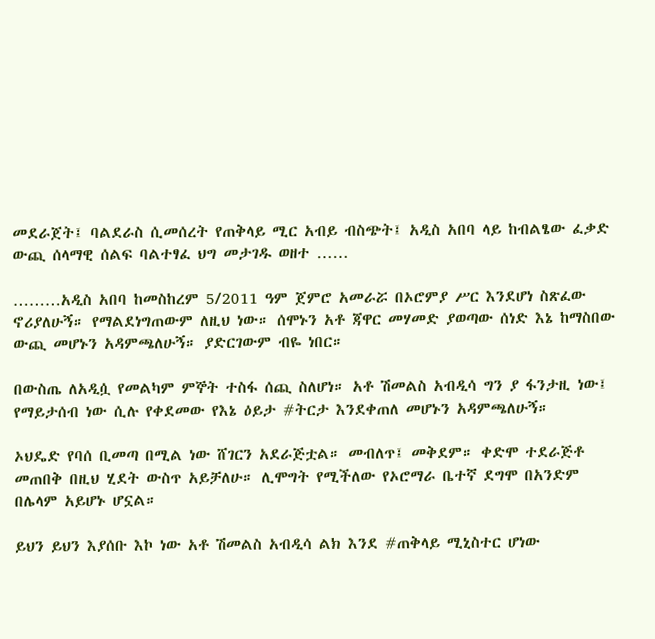መደራጀት፤ ባልደራስ ሲመሰረት የጠቅላይ ሚር አብይ ብስጭት፤ አዲስ አበባ ላይ ከብልፄው ፈቃድ ውጪ ሰላማዊ ሰልፍ ባልተፃፈ ህግ መታገዱ ወዘተ ……

………አዲስ አበባ ከመስከረም 5/2011 ዓም ጀምሮ አመራሯ በኦሮምያ ሥር እንደሆነ ስጽፈው ኖሪያለሁኝ። የማልደነግጠውም ለዚህ ነው። ሰሞኑን አቶ ጃዋር መሃመድ ያወጣው ሰነድ እኔ ከማስበው ውጪ መሆኑን አዳምጫለሁኝ። ያድርገውም ብዬ ነበር።

በውስጤ ለአዲሷ የመልካም ምኞት ተስፋ ሰጪ ስለሆነ። አቶ ሽመልስ አብዲሳ ግን ያ ፋንታዚ ነው፤ የማይታሰብ ነው ሲሉ የቀደመው የእኔ ዕይታ #ትርታ እንደቀጠለ መሆኑን አዳምጫለሁኝ።

ኦህዴድ የባሰ ቢመጣ በሚል ነው ሸገርን አደራጅቷል። መብለጥ፤ መቅደም። ቀድሞ ተደራጅቶ መጠበቅ በዚህ ሂደት ውስጥ አይቻለሁ። ሊሞግት የሚችለው የኦሮማራ ቤተኛ ደግሞ በአንድም በሌላም አይሆኑ ሆኗል።

ይህን ይህን እያሰቡ እኮ ነው አቶ ሽመልስ አብዲሳ ልክ እንደ #ጠቅላይ ሚኒስተር ሆነው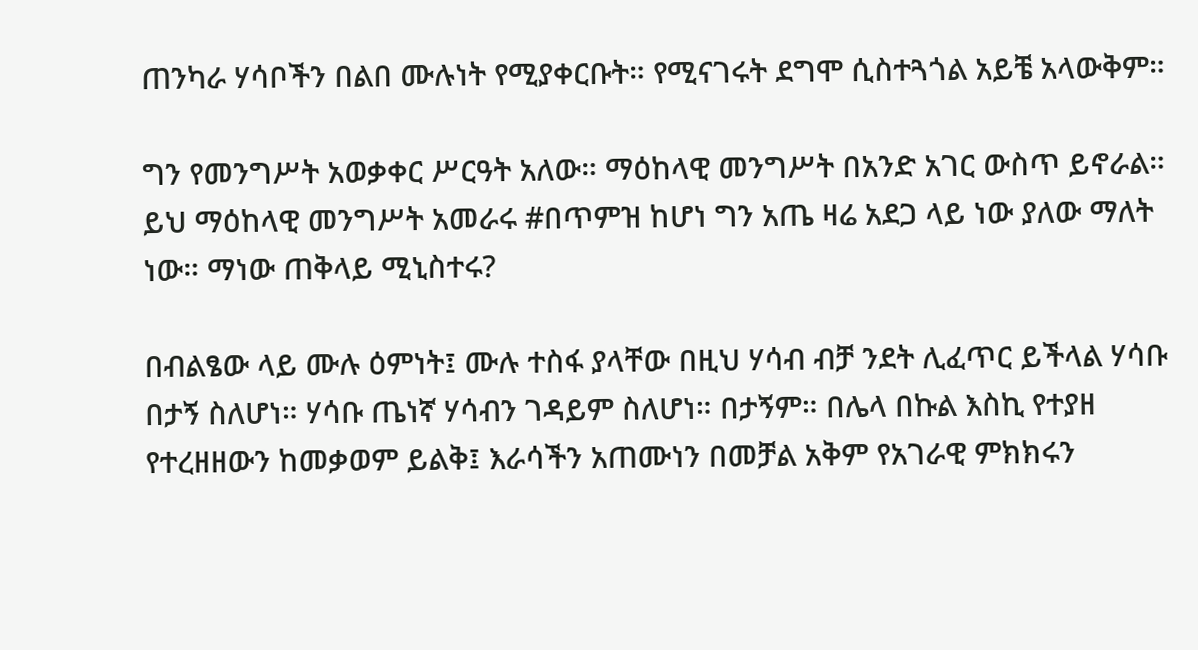ጠንካራ ሃሳቦችን በልበ ሙሉነት የሚያቀርቡት። የሚናገሩት ደግሞ ሲስተጓጎል አይቼ አላውቅም።

ግን የመንግሥት አወቃቀር ሥርዓት አለው። ማዕከላዊ መንግሥት በአንድ አገር ውስጥ ይኖራል። ይህ ማዕከላዊ መንግሥት አመራሩ #በጥምዝ ከሆነ ግን አጤ ዛሬ አደጋ ላይ ነው ያለው ማለት ነው። ማነው ጠቅላይ ሚኒስተሩ?

በብልፄው ላይ ሙሉ ዕምነት፤ ሙሉ ተስፋ ያላቸው በዚህ ሃሳብ ብቻ ንደት ሊፈጥር ይችላል ሃሳቡ በታኝ ስለሆነ። ሃሳቡ ጤነኛ ሃሳብን ገዳይም ስለሆነ። በታኝም። በሌላ በኩል እስኪ የተያዘ የተረዘዘውን ከመቃወም ይልቅ፤ እራሳችን አጠሙነን በመቻል አቅም የአገራዊ ምክክሩን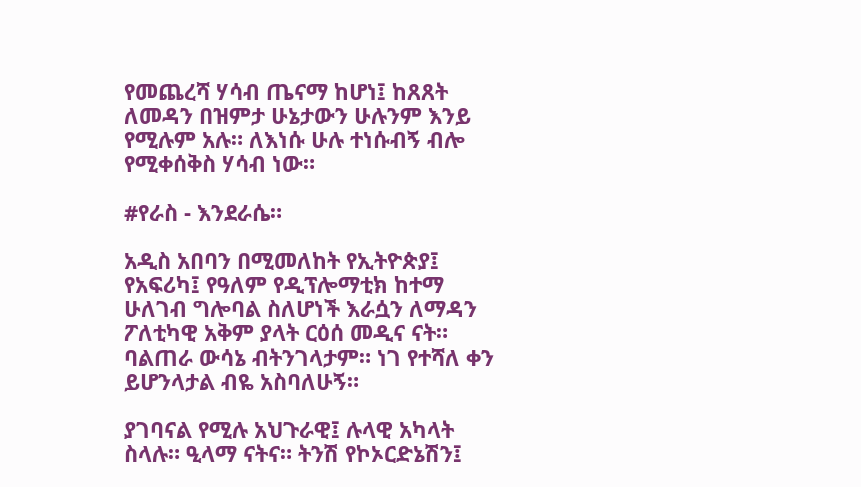የመጨረሻ ሃሳብ ጤናማ ከሆነ፤ ከጸጸት ለመዳን በዝምታ ሁኔታውን ሁሉንም እንይ የሚሉም አሉ። ለእነሱ ሁሉ ተነሱብኝ ብሎ የሚቀሰቅስ ሃሳብ ነው።

#የራስ - እንደራሴ።

አዲስ አበባን በሚመለከት የኢትዮጵያ፤ የአፍሪካ፤ የዓለም የዲፕሎማቲክ ከተማ ሁለገብ ግሎባል ስለሆነች እራሷን ለማዳን ፖለቲካዊ አቅም ያላት ርዕሰ መዲና ናት። ባልጠራ ውሳኔ ብትንገላታም። ነገ የተሻለ ቀን ይሆንላታል ብዬ አስባለሁኝ።

ያገባናል የሚሉ አህጉራዊ፤ ሉላዊ አካላት ስላሉ። ዒላማ ናትና። ትንሽ የኮኦርድኔሽን፤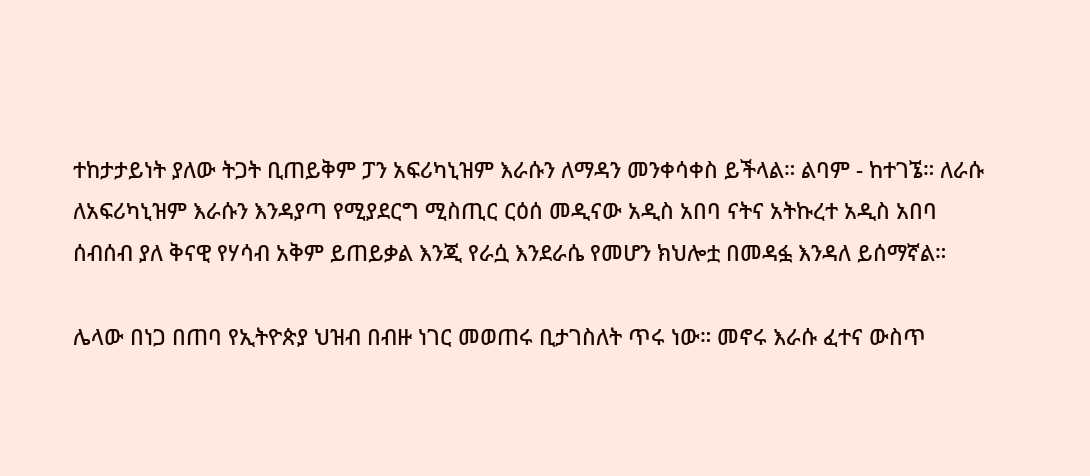ተከታታይነት ያለው ትጋት ቢጠይቅም ፓን አፍሪካኒዝም እራሱን ለማዳን መንቀሳቀስ ይችላል። ልባም - ከተገኜ። ለራሱ ለአፍሪካኒዝም እራሱን እንዳያጣ የሚያደርግ ሚስጢር ርዕሰ መዲናው አዲስ አበባ ናትና አትኩረተ አዲስ አበባ ሰብሰብ ያለ ቅናዊ የሃሳብ አቅም ይጠይቃል እንጂ የራሷ እንደራሴ የመሆን ክህሎቷ በመዳፏ እንዳለ ይሰማኛል።

ሌላው በነጋ በጠባ የኢትዮጵያ ህዝብ በብዙ ነገር መወጠሩ ቢታገስለት ጥሩ ነው። መኖሩ እራሱ ፈተና ውስጥ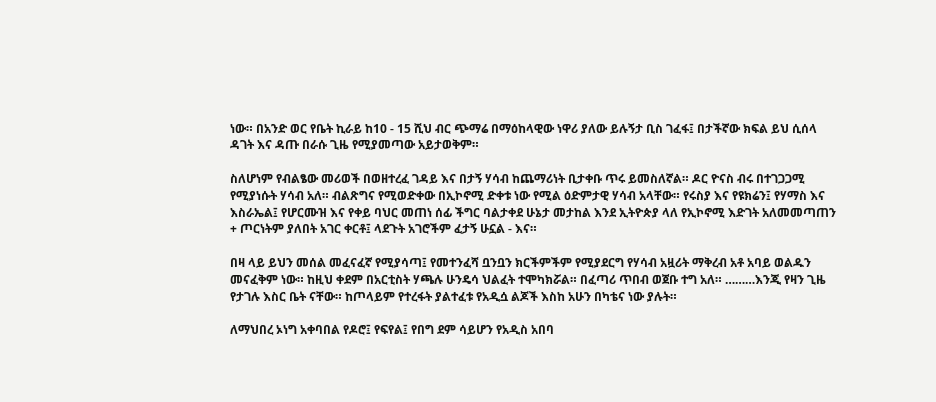ነው። በአንድ ወር የቤት ኪራይ ከ10 - 15 ሺህ ብር ጭማሬ በማዕከላዊው ነዋሪ ያለው ይሉኝታ ቢስ ገፈፋ፤ በታችኛው ክፍል ይህ ሲሰላ ዳገት እና ዳጡ በራሱ ጊዜ የሚያመጣው አይታወቅም።

ስለሆነም የብልፄው መሪወች በወዘተረፈ ገዳይ እና በታኝ ሃሳብ ከጨማሪነት ቢታቀቡ ጥሩ ይመስለኛል። ዶር ዮናስ ብሩ በተገጋጋሚ የሚያነሱት ሃሳብ አለ። ብልጽግና የሚወድቀው በኢኮኖሚ ድቀቱ ነው የሚል ዕድምታዊ ሃሳብ አላቸው። የሩስያ እና የዩክሬን፤ የሃማስ እና እስራኤል፤ የሆርሙዝ እና የቀይ ባህር መጠነ ሰፊ ችግር ባልታቀደ ሁኔታ መታከል እንደ ኢትዮጵያ ላለ የኢኮኖሚ እድገት አለመመጣጠን + ጦርነትም ያለበት አገር ቀርቶ፤ ላደጉት አገሮችም ፈታኝ ሁኗል - እና።

በዛ ላይ ይህን መሰል መፈናፈኛ የሚያሳጣ፤ የመተንፈሻ ቧንቧን ክርችምችም የሚያደርግ የሃሳብ አዟሪት ማቅረብ አቶ አባይ ወልዱን መናፈቅም ነው። ከዚህ ቀደም በአርቲስት ሃጫሉ ሁንዴሳ ህልፈት ተሞካክሯል። በፈጣሪ ጥበብ ወጀቡ ተግ አለ። ………እንጂ የዛን ጊዜ የታገሉ እስር ቤት ናቸው። ከጦላይም የተረፋት ያልተፈቱ የአዲሷ ልጆች እስከ አሁን በካቴና ነው ያሉት።

ለማህበረ ኦነግ አቀባበል የዶሮ፤ የፍየል፤ የበግ ደም ሳይሆን የአዲስ አበባ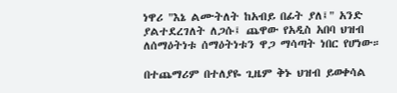ነዋሪ "እኔ ልሙትለት ከአብይ በፊት ያለ፤" አንድ ያልተደረገለት ለጋሱ፤ ጨዋው የአዲስ አበባ ህዝብ ለሰማዕትነቱ ሰማዕትነቱን ዋጋ ማሳጣት ነበር የሆነው።

በተጨማሪም በተለያዬ ጊዜም ቅኑ ህዝብ ይወቀሳል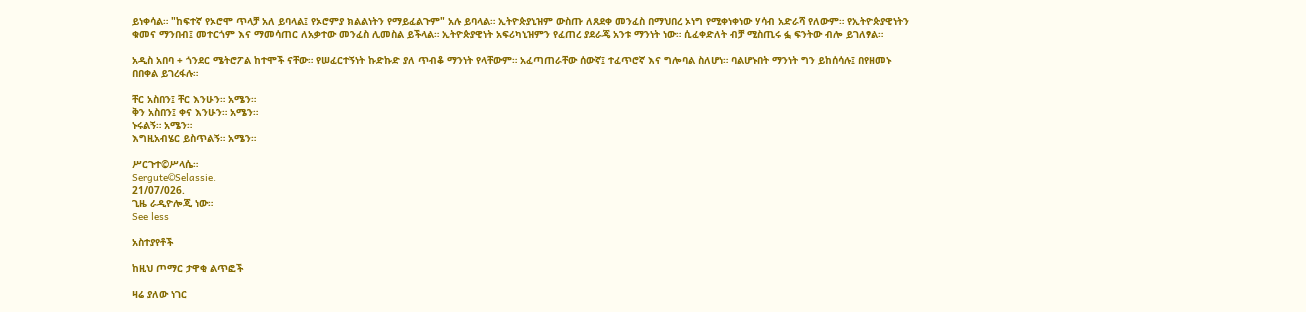ይነቀሳል። "ከፍተኛ የኦሮሞ ጥላቻ አለ ይባላል፤ የኦሮምያ ክልልነትን የማይፈልጉም" አሉ ይባላል። ኢትዮጵያኒዝም ውስጡ ለጸደቀ መንፈስ በማህበረ ኦነግ የሚቀነቀነው ሃሳብ አድራሻ የለውም። የኢትዮጵያዊነትን ቁመና ማንበብ፤ መተርጎም እና ማመሳጠር ለአቃተው መንፈስ ሊመስል ይችላል። ኢትዮጵያዊነት አፍሪካኒዝምን የፈጠረ ያደራጄ አንቱ ማንነት ነው። ሲፈቀድለት ብቻ ሚስጢሩ ፏ ፍንትው ብሎ ይገለፃል።

አዲስ አበባ + ጎንደር ሜትሮፖል ከተሞች ናቸው። የሠፈርተኝነት ኩድኩድ ያለ ጥብቆ ማንነት የላቸውም። አፈጣጠራቸው ሰውኛ፤ ተፈጥሮኛ እና ግሎባል ስለሆነ። ባልሆኑበት ማንነት ግን ይከሰሳሉ፤ በየዘመኑ በበቀል ይገረፋሉ።

ቸር አስበን፤ ቸር እንሁን። አሜን።
ቅን አስበን፤ ቀና እንሁን። አሜን።
ኑሩልኝ። አሜን።
እግዚአብሄር ይስጥልኝ። አሜን።

ሥርጉተ©ሥላሴ።
Sergute©Selassie.
21/07/026.
ጊዜ ራዲዮሎጂ ነው።
See less

አስተያየቶች

ከዚህ ጦማር ታዋቂ ልጥፎች

ዛሬ ያለው ነገር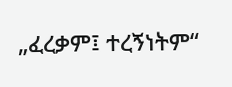„ፈረቃም፤ ተረኝነትም“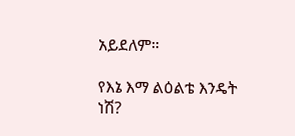አይደለም።

የእኔ እማ ልዕልቴ እንዴት ነሽ?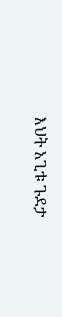እህት አጊቱ ጉደታ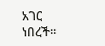አገር ነበረች።